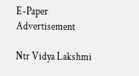E-Paper
Advertisement

Ntr Vidya Lakshmi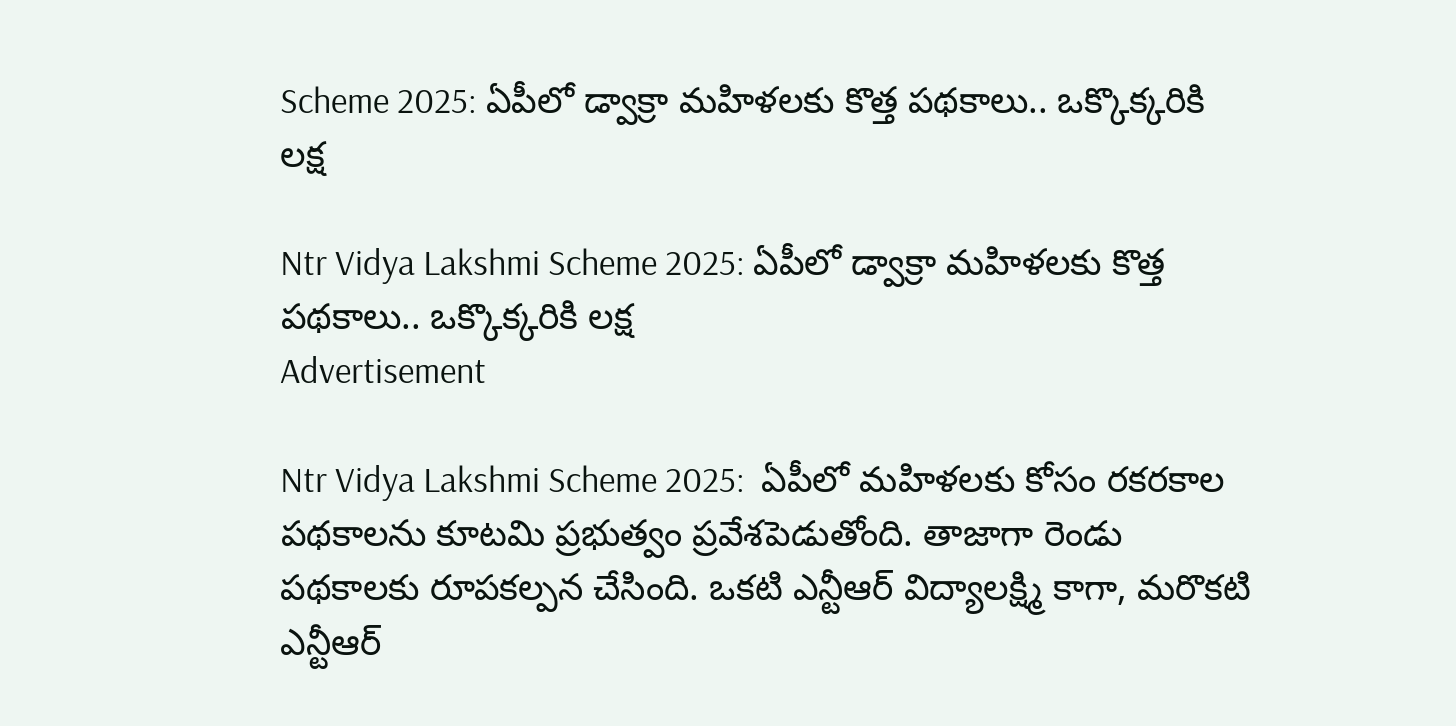Scheme 2025: ఏపీలో డ్వాక్రా మహిళలకు కొత్త పథకాలు.. ఒక్కొక్కరికి లక్ష

Ntr Vidya Lakshmi Scheme 2025: ఏపీలో డ్వాక్రా మహిళలకు కొత్త పథకాలు.. ఒక్కొక్కరికి లక్ష
Advertisement

Ntr Vidya Lakshmi Scheme 2025:  ఏపీలో మహిళలకు కోసం రకరకాల పథకాలను కూటమి ప్రభుత్వం ప్రవేశపెడుతోంది. తాజాగా రెండు పథకాలకు రూపకల్పన చేసింది. ఒకటి ఎన్టీఆర్‌ విద్యాలక్ష్మి కాగా, మరొకటి ఎన్టీఆర్‌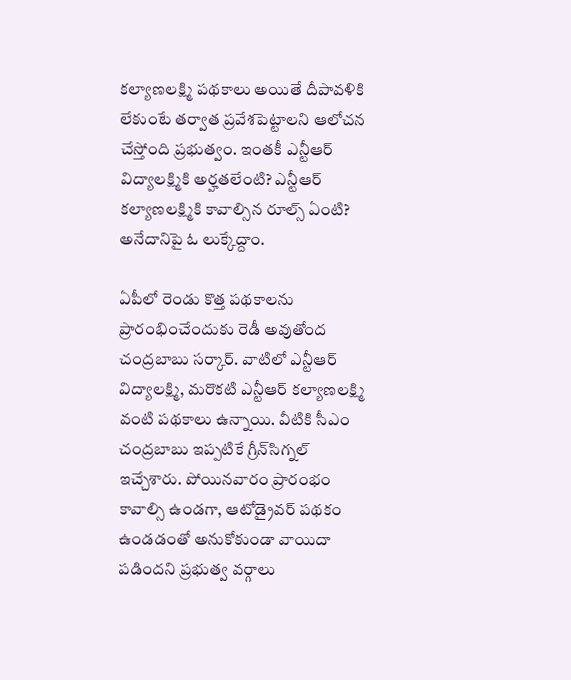కల్యాణలక్ష్మి పథకాలు అయితే దీపావళికి లేకుంటే తర్వాత ప్రవేశపెట్టాలని ఆలోచన చేస్తోంది ప్రభుత్వం. ఇంతకీ ఎన్టీఆర్ విద్యాలక్ష్మికి అర్హతలేంటి? ఎన్టీఆర్ కల్యాణలక్ష్మికి కావాల్సిన రూల్స్ ఏంటి? అనేదానిపై ఓ లుక్కేద్దాం.

ఏపీలో రెండు కొత్త పథకాలను ప్రారంభించేందుకు రెడీ అవుతోంద చంద్రబాబు సర్కార్. వాటిలో ఎన్టీఆర్‌ విద్యాలక్ష్మి, మరొకటి ఎన్టీఆర్‌ కల్యాణలక్ష్మి వంటి పథకాలు ఉన్నాయి. వీటికి సీఎం చంద్రబాబు ఇప్పటికే గ్రీన్‌సిగ్నల్ ఇచ్చేశారు. పోయినవారం ప్రారంభం కావాల్సి ఉండగా, ఆటోడ్రైవర్ పథకం ఉండడంతో అనుకోకుండా వాయిదా పడిందని ప్రభుత్వ వర్గాలు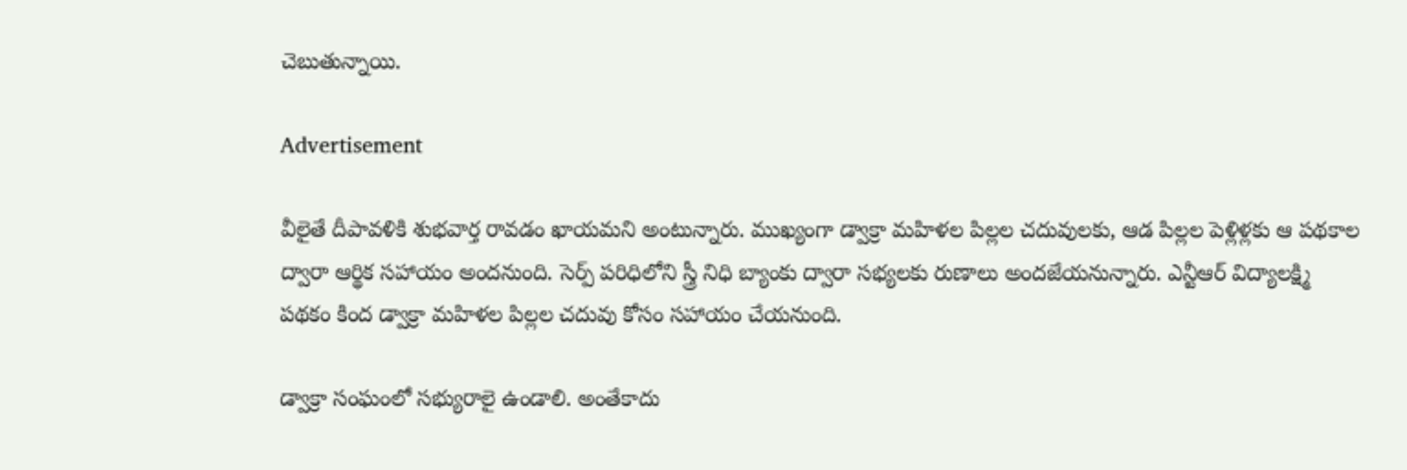చెబుతున్నాయి.

Advertisement

వీలైతే దీపావళికి శుభవార్త రావడం ఖాయమని అంటున్నారు. ముఖ్యంగా డ్వాక్రా మహిళల పిల్లల చదువులకు, ఆడ పిల్లల పెళ్లిళ్లకు ఆ పథకాల ద్వారా ఆర్థిక సహాయం అందనుంది. సెర్ప్ పరిధిలోని స్త్రీ నిధి బ్యాంకు ద్వారా సభ్యలకు రుణాలు అందజేయనున్నారు. ఎన్టీఆర్‌ విద్యాలక్ష్మి పథకం కింద డ్వాక్రా మహిళల పిల్లల చదువు కోసం సహాయం చేయనుంది.

డ్వాక్రా సంఘంలో సభ్యురాలై ఉండాలి. అంతేకాదు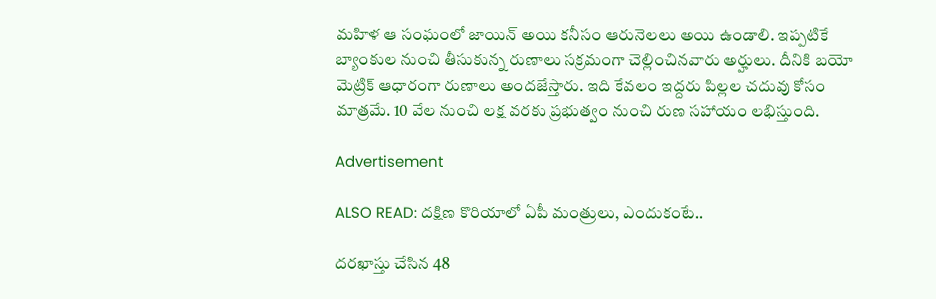మహిళ ఆ సంఘంలో జాయిన్ అయి కనీసం ఆరునెలలు అయి ఉండాలి. ఇప్పటికే బ్యాంకుల నుంచి తీసుకున్న రుణాలు సక్రమంగా చెల్లించినవారు అర్హులు. దీనికి బయో మెట్రిక్ ఆధారంగా రుణాలు అందజేస్తారు. ఇది కేవలం ఇద్దరు పిల్లల చదువు కోసం మాత్రమే. 10 వేల నుంచి లక్ష వరకు ప్రభుత్వం నుంచి రుణ సహాయం లభిస్తుంది.

Advertisement

ALSO READ: దక్షిణ కొరియాలో ఏపీ మంత్రులు, ఎందుకంటే..

దరఖాస్తు చేసిన 48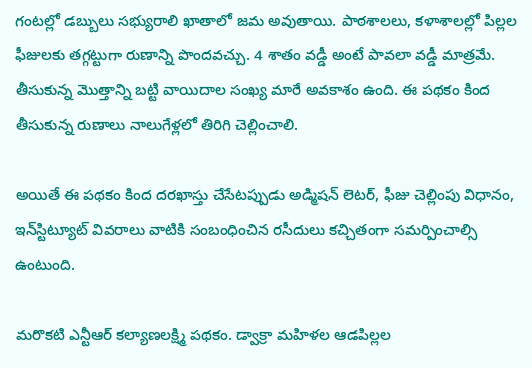గంటల్లో డబ్బులు సభ్యురాలి ఖాతాలో జమ అవుతాయి. పాఠశాలలు, కళాశాలల్లో పిల్లల ఫీజులకు తగ్గట్టుగా రుణాన్ని పొందవచ్చు. 4 శాతం వడ్డీ అంటే పావలా వడ్డీ మాత్రమే. తీసుకున్న మొత్తాన్ని బట్టి వాయిదాల సంఖ్య మారే అవకాశం ఉంది. ఈ పథకం కింద తీసుకున్న రుణాలు నాలుగేళ్లలో తిరిగి చెల్లించాలి.

అయితే ఈ పథకం కింద దరఖాస్తు చేసేటప్పుడు అడ్మిషన్‌ లెటర్, ఫీజు చెల్లింపు విధానం, ఇన్‌స్టిట్యూట్‌ వివరాలు వాటికి సంబంధించిన రసీదులు కచ్చితంగా సమర్పించాల్సి ఉంటుంది.

మరొకటి ఎన్టీఆర్‌ కల్యాణలక్ష్మి పథకం. డ్వాక్రా మహిళల ఆడపిల్లల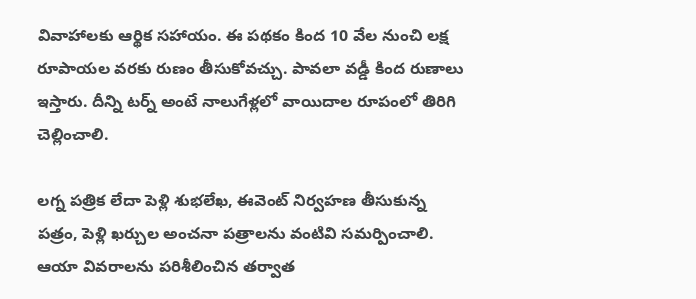వివాహాలకు ఆర్థిక సహాయం. ఈ పథకం కింద 10 వేల నుంచి లక్ష రూపాయల వరకు రుణం తీసుకోవచ్చు. పావలా వడ్డీ కింద రుణాలు ఇస్తారు. దీన్ని టర్న్ అంటే నాలుగేళ్లలో వాయిదాల రూపంలో తిరిగి చెల్లించాలి.

లగ్న పత్రిక లేదా పెళ్లి శుభలేఖ, ఈవెంట్‌ నిర్వహణ తీసుకున్న పత్రం, పెళ్లి ఖర్చుల అంచనా పత్రాలను వంటివి సమర్పించాలి. ఆయా వివరాలను పరిశీలించిన తర్వాత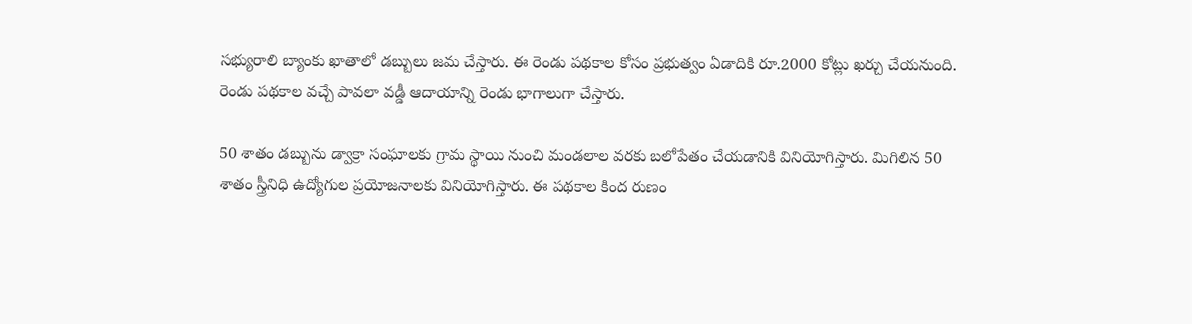సభ్యురాలి బ్యాంకు ఖాతాలో డబ్బులు జమ చేస్తారు. ఈ రెండు పథకాల కోసం ప్రభుత్వం ఏడాదికి రూ.2000 కోట్లు ఖర్చు చేయనుంది. రెండు పథకాల వచ్చే పావలా వడ్డీ ఆదాయాన్ని రెండు భాగాలుగా చేస్తారు.

50 శాతం డబ్బును డ్వాక్రా సంఘాలకు గ్రామ స్థాయి నుంచి మండలాల వరకు బలోపేతం చేయడానికి వినియోగిస్తారు. మిగిలిన 50 శాతం స్త్రీనిధి ఉద్యోగుల ప్రయోజనాలకు వినియోగిస్తారు. ఈ పథకాల కింద రుణం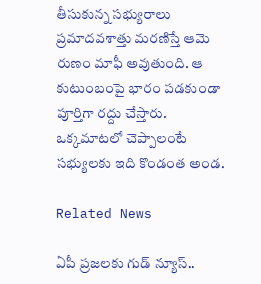తీసుకున్న సభ్యురాలు ప్రమాదవశాత్తు మరణిస్తే ఆమె రుణం మాఫీ అవుతుంది. ఆ కుటుంబంపై భారం పడకుండా పూర్తిగా రద్దు చేస్తారు. ఒక్కమాటలో చెప్పాలంటే సభ్యులకు ఇది కొండంత అండ.

Related News

ఏపీ ప్రజలకు గుడ్ న్యూస్..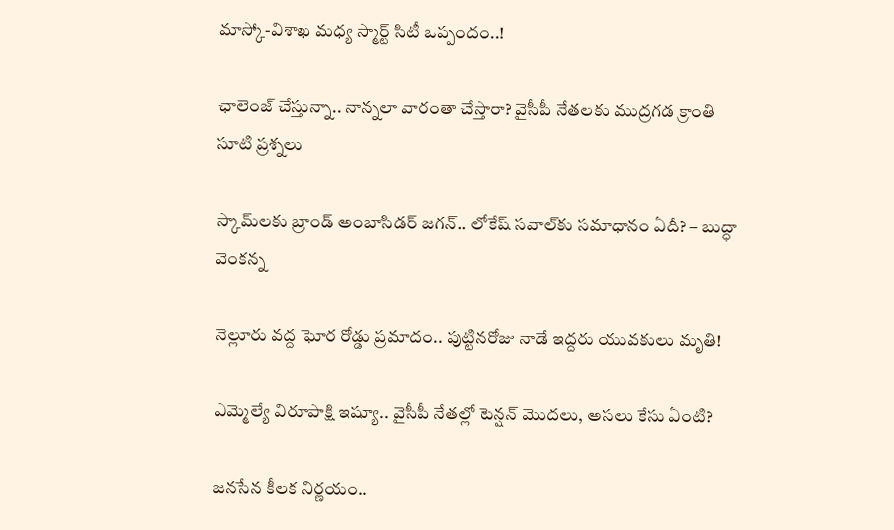మాస్కో-విశాఖ మధ్య స్మార్ట్ సిటీ ఒప్పందం..!

ఛాలెంజ్ చేస్తున్నా.. నాన్నలా వారంతా చేస్తారా? వైసీపీ నేతలకు ముద్రగడ క్రాంతి సూటి ప్రశ్నలు

స్కామ్‌లకు బ్రాండ్ అంబాసిడర్ జగన్.. లోకేష్ సవాల్‌కు సమాధానం ఏదీ? – బుద్ధా వెంకన్న

నెల్లూరు వద్ద ఘోర రోడ్డు ప్రమాదం.. పుట్టినరోజు నాడే ఇద్దరు యువకులు మృతి!

ఎమ్మెల్యే విరూపాక్షి ఇష్యూ.. వైసీపీ నేతల్లో టెన్షన్ మొదలు, అసలు కేసు ఏంటి?

జనసేన కీలక నిర్ణయం..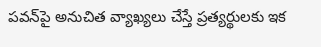పవన్‌పై అనుచిత వ్యాఖ్యలు చేస్తే ప్రత్యర్థులకు ఇక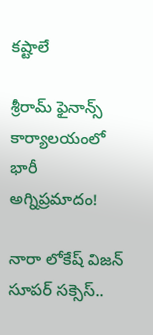కష్టాలే

శ్రీరామ్ ఫైనాన్స్ కార్యాలయంలో భారీ అగ్నిప్రమాదం!

నారా లోకేష్ విజన్ సూపర్ సక్సెస్..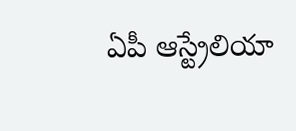ఏపీ ఆస్ట్రేలియా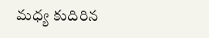మధ్య కుదిరిన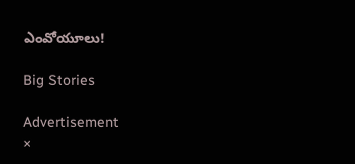ఎంవోయూలు!

Big Stories

Advertisement
×